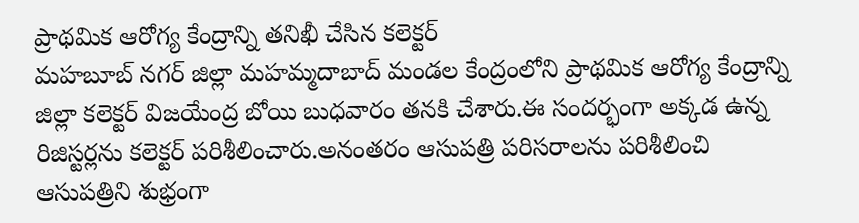ప్రాథమిక ఆరోగ్య కేంద్రాన్ని తనిఖీ చేసిన కలెక్టర్
మహబూబ్ నగర్ జిల్లా మహమ్మదాబాద్ మండల కేంద్రంలోని ప్రాథమిక ఆరోగ్య కేంద్రాన్ని జిల్లా కలెక్టర్ విజయేంద్ర బోయి బుధవారం తనకి చేశారు.ఈ సందర్భంగా అక్కడ ఉన్న రిజిస్టర్లను కలెక్టర్ పరిశీలించారు.అనంతరం ఆసుపత్రి పరిసరాలను పరిశీలించి ఆసుపత్రిని శుభ్రంగా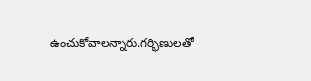ఉంచుకోవాలన్నారు.గర్భిణులతో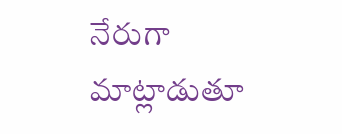నేరుగా మాట్లాడుతూ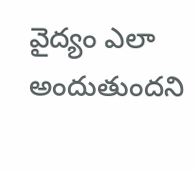వైద్యం ఎలా అందుతుందని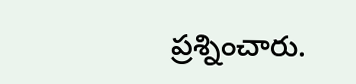ప్రశ్నించారు.